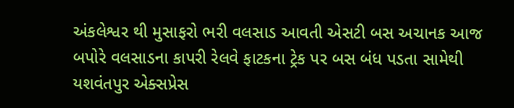અંકલેશ્વર થી મુસાફરો ભરી વલસાડ આવતી એસટી બસ અચાનક આજ બપોરે વલસાડના કાપરી રેલવે ફાટકના ટ્રેક પર બસ બંધ પડતા સામેથી યશવંતપુર એક્સપ્રેસ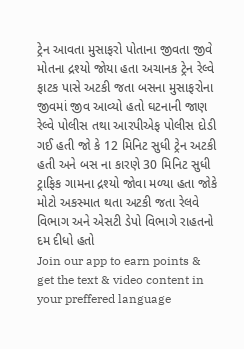ટ્રેન આવતા મુસાફરો પોતાના જીવતા જીવે મોતના દ્રશ્યો જોયા હતા અચાનક ટ્રેન રેલ્વે ફાટક પાસે અટકી જતા બસના મુસાફરોના જીવમાં જીવ આવ્યો હતો ઘટનાની જાણ રેલ્વે પોલીસ તથા આરપીએફ પોલીસ દોડી ગઈ હતી જો કે 12 મિનિટ સુધી ટ્રેન અટકી હતી અને બસ ના કારણે 30 મિનિટ સુધી ટ્રાફિક ગામના દ્રશ્યો જોવા મળ્યા હતા જોકે મોટો અકસ્માત થતા અટકી જતા રેલવે વિભાગ અને એસટી ડેપો વિભાગે રાહતનો દમ દીધો હતો
Join our app to earn points & get the text & video content in your preffered language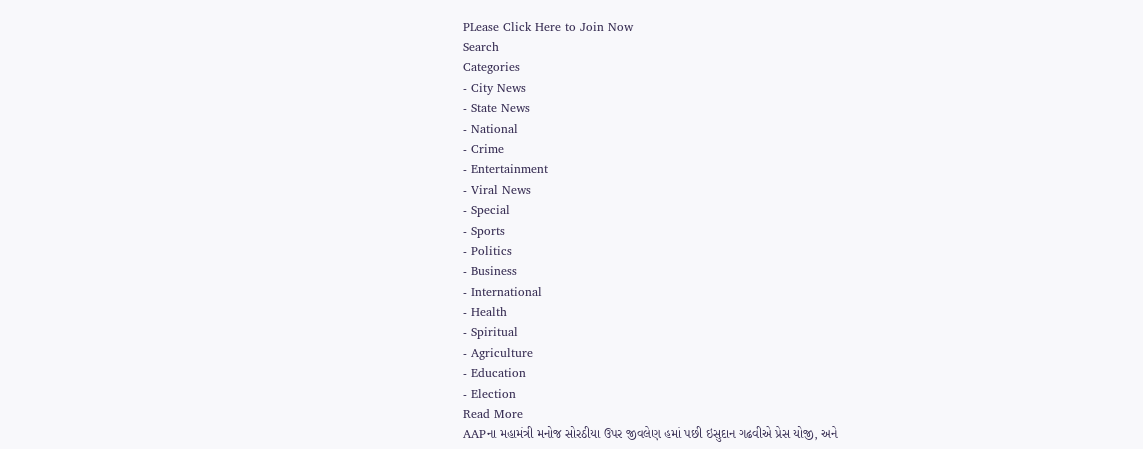PLease Click Here to Join Now
Search
Categories
- City News
- State News
- National
- Crime
- Entertainment
- Viral News
- Special
- Sports
- Politics
- Business
- International
- Health
- Spiritual
- Agriculture
- Education
- Election
Read More
AAPના મહામંત્રી મનોજ સોરઠીયા ઉપર જીવલેણ હમાં પછી ઇસુદાન ગઢવીએ પ્રેસ યોજી, અને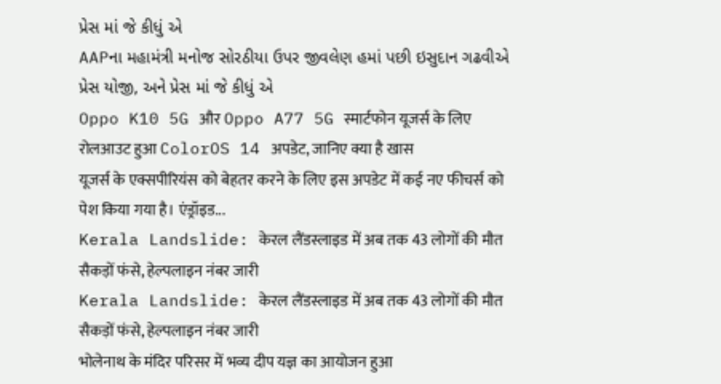પ્રેસ માં જે કીધું એ
AAPના મહામંત્રી મનોજ સોરઠીયા ઉપર જીવલેણ હમાં પછી ઇસુદાન ગઢવીએ પ્રેસ યોજી, અને પ્રેસ માં જે કીધું એ
Oppo K10 5G और Oppo A77 5G स्मार्टफोन यूजर्स के लिए रोलआउट हुआ ColorOS 14 अपडेट, जानिए क्या है खास
यूजर्स के एक्सपीरियंस को बेहतर करने के लिए इस अपडेट में कई नए फीचर्स को पेश किया गया है। एंड्रॉइड...
Kerala Landslide: केरल लैंडस्लाइड में अब तक 43 लोगों की मौत सैकड़ों फंसे, हेल्पलाइन नंबर जारी
Kerala Landslide: केरल लैंडस्लाइड में अब तक 43 लोगों की मौत सैकड़ों फंसे, हेल्पलाइन नंबर जारी
भोलेनाथ के मंदिर परिसर में भव्य दीप यज्ञ का आयोजन हुआ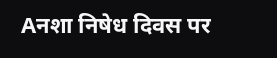Aनशा निषेध दिवस पर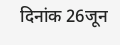दिनांक 26जून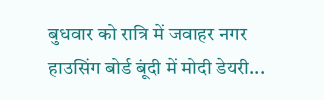बुधवार को रात्रि में जवाहर नगर हाउसिंग बोर्ड बूंदी में मोदी डेयरी...